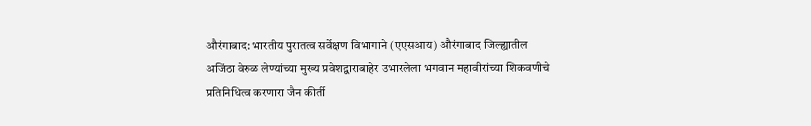औरंगाबाद: भारतीय पुरातत्व सर्वेक्षण विभागाने (एएसआय) औरंगाबाद जिल्ह्यातील अजिंठा वेरुळ लेण्यांच्या मुख्य प्रवेशद्वाराबाहेर उभारलेला भगवान महावीरांच्या शिकवणीचे प्रतिनिधित्व करणारा जैन कीर्ती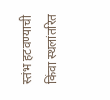स्तंभ हटवण्याची किंवा स्थलांतरित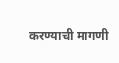करण्याची मागणी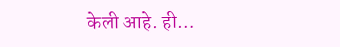केली आहे. ही…